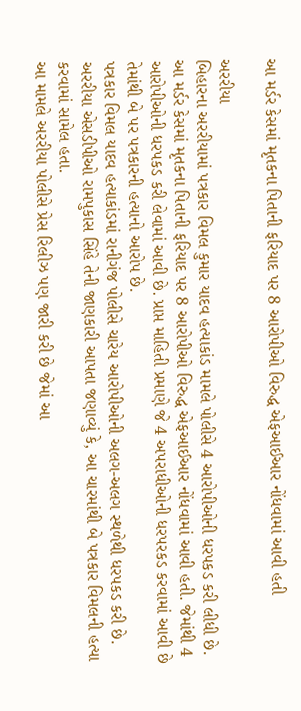આ મર્ડર કેસમાં મૃતકના પિતાની ફરિયાદ પર 8 આરોપીઓ વિરુદ્ધ એફઆઈઆર નોંધવામાં આવી હતી

અરરીયા
બિહારના અરરીયામાં પત્રકાર વિમલ કુમાર યાદવ હત્યાકાંડ મામલે પોલીસે 4 આરોપીઓની ધરપકડ કરી લીધી છે. આ મર્ડર કેસમાં મૃતકના પિતાની ફરિયાદ પર 8 આરોપીઓ વિરુદ્ધ એફઆઈઆર નોંધવામાં આવી હતી. જેમાંથી 4 આરોપીઓની ધરપકડ કરી લેવામાં આવી છે. પ્રાપ્ત માહિતી પ્રમાણે જે 4 અપરાધીઓની ધરપરકડ કરવામાં આવી છે તેમાંથી બે પર પત્રકારની હત્યાનો આરોપ છે.
પત્રકાર વિમલ યાદવ હત્યાકાંડમાં રાનીગંજ પોલીસે ચારેય આરોપીઓની અલગ-અલગ સ્થળેથી ધરપકડ કરી છે. અરરીયા એસડીપીઓ રામપુકાસ સિંહે તેની જાણકારી આપતા જણાવ્યું કે, આ ચારમાંથી બે પત્રકાર વિમલની હત્યા કરવામાં સામેલ હતા.
આ મામલે અરરીયા પોલીસે પ્રેસ રિલીઝ પણ જારી કરી છે જેમાં આ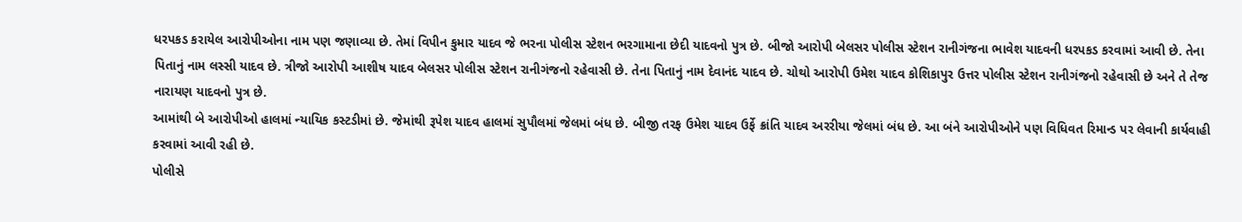ધરપકડ કરાયેલ આરોપીઓના નામ પણ જણાવ્યા છે. તેમાં વિપીન કુમાર યાદવ જે ભરના પોલીસ સ્ટેશન ભરગામાના છેદી યાદવનો પુત્ર છે. બીજો આરોપી બેલસર પોલીસ સ્ટેશન રાનીગંજના ભાવેશ યાદવની ધરપકડ કરવામાં આવી છે. તેના પિતાનું નામ લસ્સી યાદવ છે. ત્રીજો આરોપી આશીષ યાદવ બેલસર પોલીસ સ્ટેશન રાનીગંજનો રહેવાસી છે. તેના પિતાનું નામ દેવાનંદ યાદવ છે. ચોથો આરોપી ઉમેશ યાદવ કોશિકાપુર ઉત્તર પોલીસ સ્ટેશન રાનીગંજનો રહેવાસી છે અને તે તેજ નારાયણ યાદવનો પુત્ર છે.
આમાંથી બે આરોપીઓ હાલમાં ન્યાયિક કસ્ટડીમાં છે. જેમાંથી રૂપેશ યાદવ હાલમાં સુપૌલમાં જેલમાં બંધ છે. બીજી તરફ ઉમેશ યાદવ ઉર્ફે ક્રાંતિ યાદવ અરરીયા જેલમાં બંધ છે. આ બંને આરોપીઓને પણ વિધિવત રિમાન્ડ પર લેવાની કાર્યવાહી કરવામાં આવી રહી છે.
પોલીસે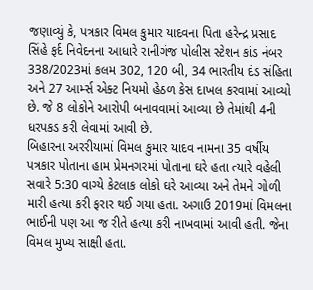જણાવ્યું કે, પત્રકાર વિમલ કુમાર યાદવના પિતા હરેન્દ્ર પ્રસાદ સિંહે ફર્દ નિવેદનના આધારે રાનીગંજ પોલીસ સ્ટેશન કાંડ નંબર 338/2023માં કલમ 302, 120 બી, 34 ભારતીય દંડ સંહિતા અને 27 આર્મ્સ એક્ટ નિયમો હેઠળ કેસ દાખલ કરવામાં આવ્યો છે. જે 8 લોકોને આરોપી બનાવવામાં આવ્યા છે તેમાંથી 4ની ધરપકડ કરી લેવામાં આવી છે.
બિહારના અરરીયામાં વિમલ કુમાર યાદવ નામના 35 વર્ષીય પત્રકાર પોતાના હામ પ્રેમનગરમાં પોતાના ઘરે હતા ત્યારે વહેલી સવારે 5:30 વાગ્યે કેટલાક લોકો ઘરે આવ્યા અને તેમને ગોળી મારી હત્યા કરી ફરાર થઈ ગયા હતા. અગાઉ 2019માં વિમલના ભાઈની પણ આ જ રીતે હત્યા કરી નાખવામાં આવી હતી. જેના વિમલ મુખ્ય સાક્ષી હતા.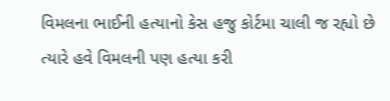વિમલના ભાઈની હત્યાનો કેસ હજુ કોર્ટમા ચાલી જ રહ્યો છે ત્યારે હવે વિમલની પણ હત્યા કરી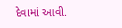દેવામાં આવી.